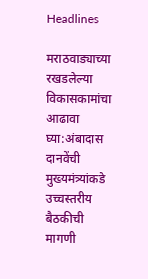Headlines

मराठवाड्याच्या रखडलेल्या विकासकामांचा आढावा घ्या:अंबादास दानवेंची मुख्यमंत्र्यांकडे उच्चस्तरीय बैठकीची मागणी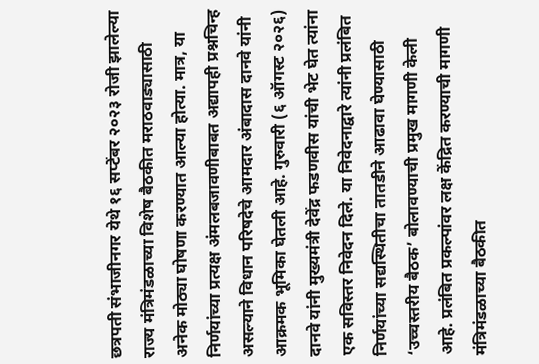छत्रपती संभाजीनगर येथे १६ सप्टेंबर २०२३ रोजी झालेल्या राज्य मंत्रिमंडळाच्या विशेष बैठकीत मराठवाड्यासाठी अनेक मोठ्या घोषणा करण्यात आल्या होत्या. मात्र, या निर्णयांच्या प्रत्यक्ष अंमलबजावणीबाबत अद्यापही प्रश्नचिन्ह असल्याने विधान परिषदेचे आमदार अंबादास दानवे यांनी आक्रमक भूमिका घेतली आहे. गुरुवारी (६ ऑगस्ट २०२६) दानवे यांनी मुख्यमंत्री देवेंद्र फडणवीस यांची भेट घेत त्यांना एक सविस्तर निवेदन दिले. या निवेदनाद्वारे त्यांनी प्रलंबित निर्णयांच्या सद्यस्थितीचा तातडीने आढावा घेण्यासाठी ‘उच्चस्तरीय बैठक’ बोलावण्याची प्रमुख मागणी केली आहे. प्रलंबित प्रकल्पांवर लक्ष केंद्रित करण्याची मागणी मंत्रिमंडळाच्या बैठकीत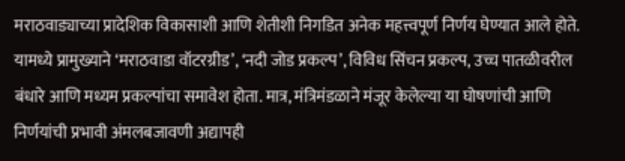मराठवाड्याच्या प्रादेशिक विकासाशी आणि शेतीशी निगडित अनेक महत्त्वपूर्ण निर्णय घेण्यात आले होते. यामध्ये प्रामुख्याने ‘मराठवाडा वॉटरग्रीड’, ‘नदी जोड प्रकल्प’, विविध सिंचन प्रकल्प, उच्च पातळीवरील बंधारे आणि मध्यम प्रकल्पांचा समावेश होता. मात्र, मंत्रिमंडळाने मंजूर केलेल्या या घोषणांची आणि निर्णयांची प्रभावी अंमलबजावणी अद्यापही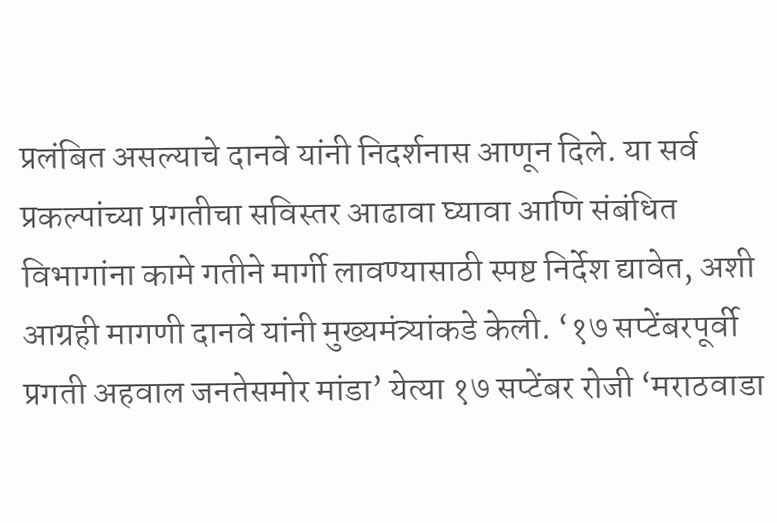प्रलंबित असल्याचे दानवे यांनी निदर्शनास आणून दिले. या सर्व प्रकल्पांच्या प्रगतीचा सविस्तर आढावा घ्यावा आणि संबंधित विभागांना कामे गतीने मार्गी लावण्यासाठी स्पष्ट निर्देश द्यावेत, अशी आग्रही मागणी दानवे यांनी मुख्यमंत्र्यांकडे केली. ‘१७ सप्टेंबरपूर्वी प्रगती अहवाल जनतेसमोर मांडा’ येत्या १७ सप्टेंबर रोजी ‘मराठवाडा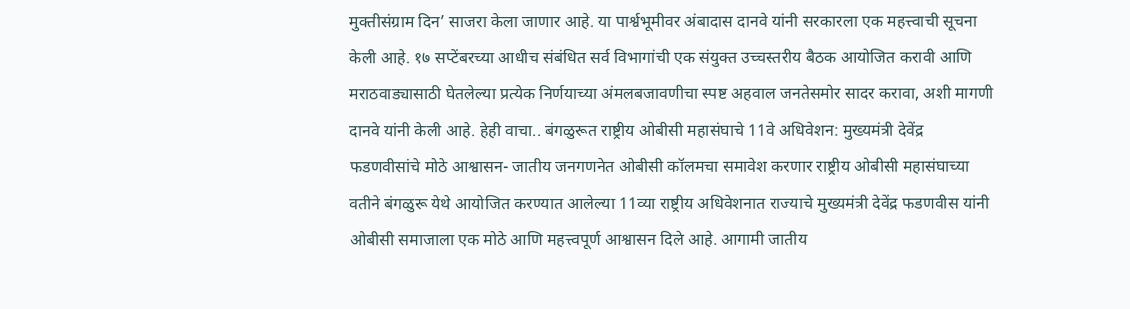मुक्तीसंग्राम दिन’ साजरा केला जाणार आहे. या पार्श्वभूमीवर अंबादास दानवे यांनी सरकारला एक महत्त्वाची सूचना केली आहे. १७ सप्टेंबरच्या आधीच संबंधित सर्व विभागांची एक संयुक्त उच्चस्तरीय बैठक आयोजित करावी आणि मराठवाड्यासाठी घेतलेल्या प्रत्येक निर्णयाच्या अंमलबजावणीचा स्पष्ट अहवाल जनतेसमोर सादर करावा, अशी मागणी दानवे यांनी केली आहे. हेही वाचा.. बंगळुरूत राष्ट्रीय ओबीसी महासंघाचे 11वे अधिवेशन: मुख्यमंत्री देवेंद्र फडणवीसांचे मोठे आश्वासन- जातीय जनगणनेत ओबीसी कॉलमचा समावेश करणार राष्ट्रीय ओबीसी महासंघाच्या वतीने बंगळुरू येथे आयोजित करण्यात आलेल्या 11व्या राष्ट्रीय अधिवेशनात राज्याचे मुख्यमंत्री देवेंद्र फडणवीस यांनी ओबीसी समाजाला एक मोठे आणि महत्त्वपूर्ण आश्वासन दिले आहे. आगामी जातीय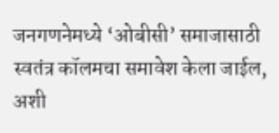जनगणनेमध्ये ‘ओबीसी’ समाजासाठी स्वतंत्र कॉलमचा समावेश केला जाईल, अशी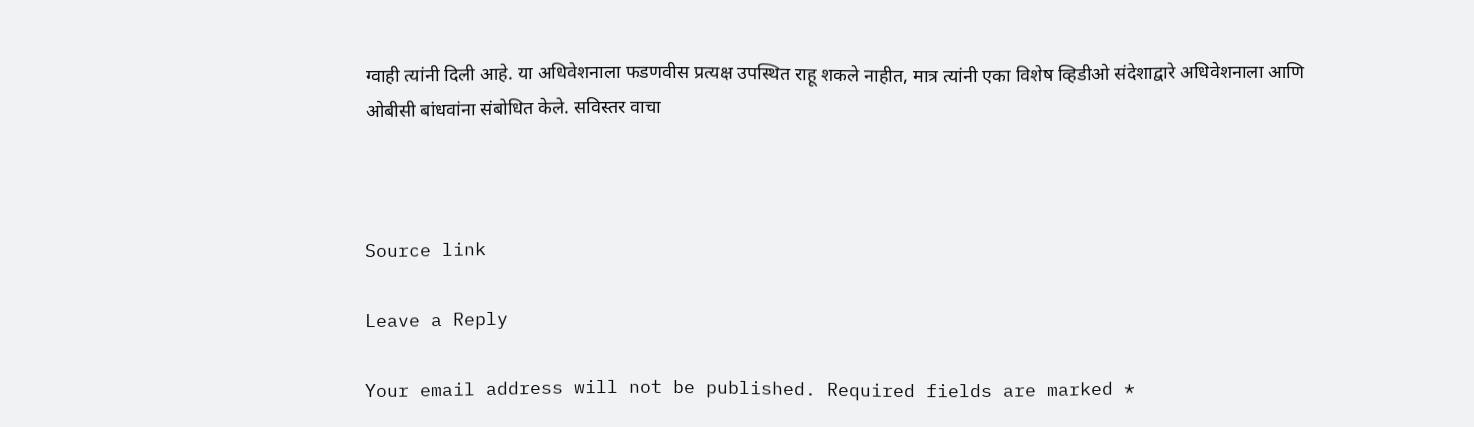ग्वाही त्यांनी दिली आहे. या अधिवेशनाला फडणवीस प्रत्यक्ष उपस्थित राहू शकले नाहीत, मात्र त्यांनी एका विशेष व्हिडीओ संदेशाद्वारे अधिवेशनाला आणि ओबीसी बांधवांना संबोधित केले. सविस्तर वाचा



Source link

Leave a Reply

Your email address will not be published. Required fields are marked *